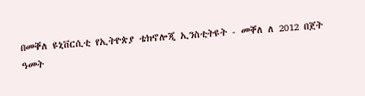በመቐለ ዩኒቨርሲቲ የኢትዮጵያ ቴክኖሎጂ ኢንስቲትዩት - መቐለ ለ 2012 በጀት ዓመት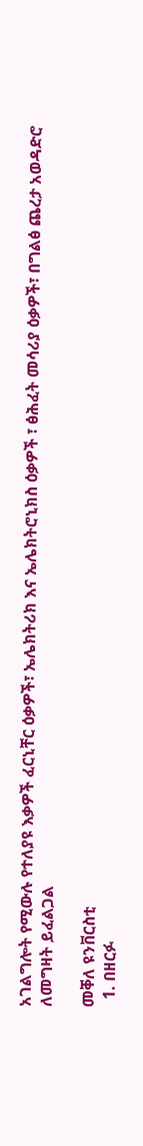አገልግሎት የሚውሉ የተለያዩ እቃዎች ፈርኒቸር ዕቃዎች፣ ኤሌክትሪክ እና ኤሌክትሮኒክስ ዕቃዎች ፣ ፅሕፈት መሳሪያ ዕቃዎች፣ በግልፅ ጨረታ አወዳድሮ ለመግዛት ይፈልጋል

መቐለ ዩንቨርስቲ
  1. በዘርፉ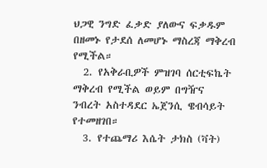ህጋዊ ንግድ ፈቃድ ያለውና ፍቃዱም በዘመኑ የታደሰ ለመሆኑ ማስረጃ ማቅረብ የሚችል።
  2. የአቅራቢዎች ምዝገባ ሰርቲፍኬት ማቅረብ የሚችል ወይም በግዥና ንብረት አስተዳደር ኤጀንሲ ዌብሳይት የተመዘገበ።
  3. የተጨማሪ እሴት ታክስ (ቫት)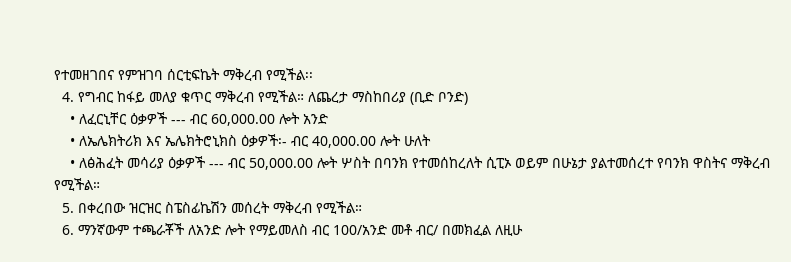የተመዘገበና የምዝገባ ሰርቲፍኬት ማቅረብ የሚችል፡፡
  4. የግብር ከፋይ መለያ ቁጥር ማቅረብ የሚችል። ለጨረታ ማስከበሪያ (ቢድ ቦንድ)
    • ለፈርኒቸር ዕቃዎች --- ብር 60,000.00 ሎት አንድ
    • ለኤሌክትሪክ እና ኤሌክትሮኒክስ ዕቃዎች፡- ብር 40,000.00 ሎት ሁለት
    • ለፅሕፈት መሳሪያ ዕቃዎች --- ብር 50,000.00 ሎት ሦስት በባንክ የተመሰከረለት ሲፒኦ ወይም በሁኔታ ያልተመሰረተ የባንክ ዋስትና ማቅረብ የሚችል።
  5. በቀረበው ዝርዝር ስፔስፊኬሽን መሰረት ማቅረብ የሚችል።
  6. ማንኛውም ተጫራቾች ለአንድ ሎት የማይመለስ ብር 100/አንድ መቶ ብር/ በመክፈል ለዚሁ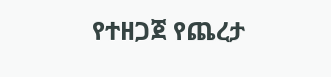የተዘጋጀ የጨረታ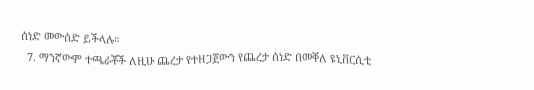ሰነድ መውሰድ ይችላሉ።
  7. ማንኛውም ተጫራቾች ለዚሁ ጨረታ የተዘጋጀውን የጨረታ ሰነድ በመቐለ ዩኒቨርሲቲ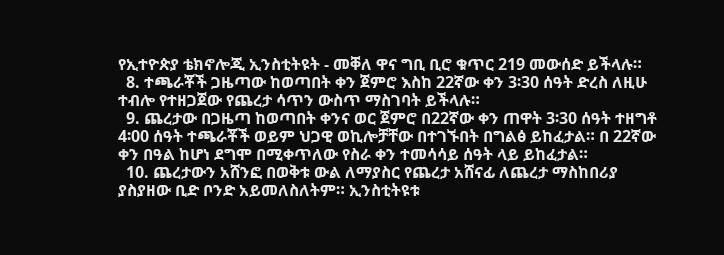የኢተዮጵያ ቴክኖሎጂ ኢንስቲትዩት - መቐለ ዋና ግቢ ቢሮ ቁጥር 219 መውሰድ ይችላሉ።
  8. ተጫራቾች ጋዜጣው ከወጣበት ቀን ጀምሮ እስከ 22ኛው ቀን 3፡30 ሰዓት ድረስ ለዚሁ ተብሎ የተዘጋጀው የጨረታ ሳጥን ውስጥ ማስገባት ይችላሉ።
  9. ጨረታው በጋዜጣ ከወጣበት ቀንና ወር ጀምሮ በ22ኛው ቀን ጠዋት 3፡30 ሰዓት ተዘግቶ 4፡00 ሰዓት ተጫራቾች ወይም ህጋዊ ወኪሎቻቸው በተገኙበት በግልፅ ይከፈታል። በ 22ኛው ቀን በዓል ከሆነ ደግሞ በሚቀጥለው የስራ ቀን ተመሳሳይ ሰዓት ላይ ይከፈታል።
  10. ጨረታውን አሸንፎ በወቅቱ ውል ለማያስር የጨረታ አሸናፊ ለጨረታ ማስከበሪያ ያስያዘው ቢድ ቦንድ አይመለስለትም። ኢንስቲትዩቱ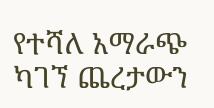የተሻለ አማራጭ ካገኘ ጨረታውን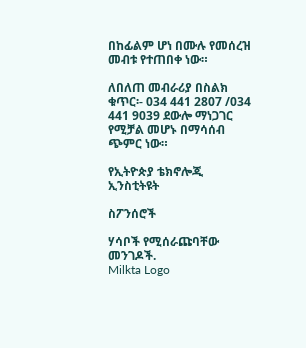በከፊልም ሆነ በሙሉ የመሰረዝ መብቱ የተጠበቀ ነው።

ለበለጠ መብራሪያ በስልክ ቁጥር፡- 034 441 2807 /034 441 9039 ደውሎ ማነጋገር የሚቻል መሆኑ በማሳሰብ ጭምር ነው።

የኢትዮጵያ ቴክኖሎጂ ኢንስቲትዩት

ስፖንሰሮች

ሃሳቦች የሚሰራጩባቸው መንገዶች.
Milkta Logo